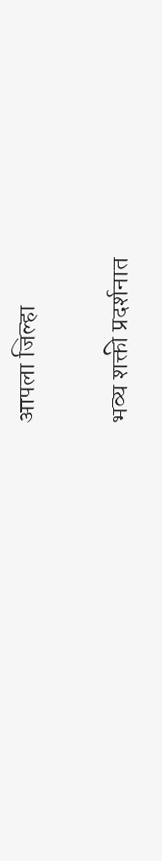आपला जिल्हा

भव्य शक्ती प्रदर्शनात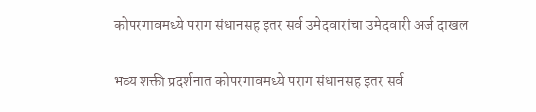कोपरगावमध्ये पराग संधानसह इतर सर्व उमेदवारांचा उमेदवारी अर्ज दाखल

भव्य शक्ती प्रदर्शनात कोपरगावमध्ये पराग संधानसह इतर सर्व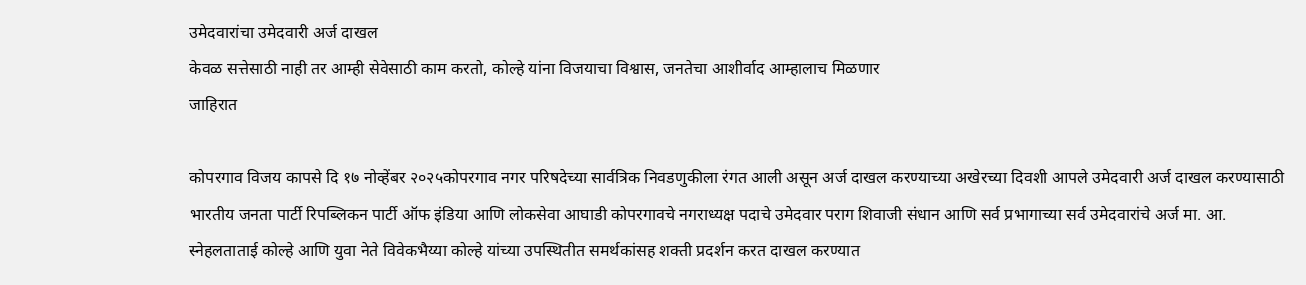उमेदवारांचा उमेदवारी अर्ज दाखल
केवळ सत्तेसाठी नाही तर आम्ही सेवेसाठी काम करतो, कोल्हे यांना विजयाचा विश्वास, जनतेचा आशीर्वाद आम्हालाच मिळणार
जाहिरात

कोपरगाव विजय कापसे दि १७ नोव्हेंबर २०२५कोपरगाव नगर परिषदेच्या सार्वत्रिक निवडणुकीला रंगत आली असून अर्ज दाखल करण्याच्या अखेरच्या दिवशी आपले उमेदवारी अर्ज दाखल करण्यासाठी भारतीय जनता पार्टी रिपब्लिकन पार्टी ऑफ इंडिया आणि लोकसेवा आघाडी कोपरगावचे नगराध्यक्ष पदाचे उमेदवार पराग शिवाजी संधान आणि सर्व प्रभागाच्या सर्व उमेदवारांचे अर्ज मा. आ. स्नेहलताताई कोल्हे आणि युवा नेते विवेकभैय्या कोल्हे यांच्या उपस्थितीत समर्थकांसह शक्ती प्रदर्शन करत दाखल करण्यात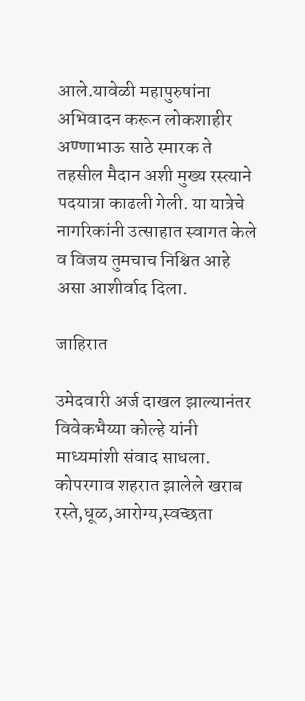आले.यावेळी महापुरुषांना अभिवादन करून लोकशाहीर अण्णाभाऊ साठे स्मारक ते तहसील मैदान अशी मुख्य रस्त्याने पदयात्रा काढली गेली. या यात्रेचे नागरिकांनी उत्साहात स्वागत केले व विजय तुमचाच निश्चित आहे असा आशीर्वाद दिला.

जाहिरात

उमेदवारी अर्ज दाखल झाल्यानंतर विवेकभैय्या कोल्हे यांनी माध्यमांशी संवाद साधला. कोपरगाव शहरात झालेले खराब रस्ते,धूळ,आरोग्य,स्वच्छता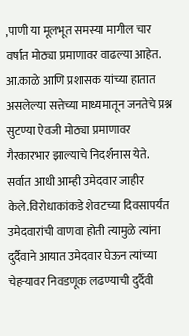,पाणी या मूलभूत समस्या मागील चार वर्षात मोठ्या प्रमाणावर वाढल्या आहेत. आ.काळे आणि प्रशासक यांच्या हातात असलेल्या सत्तेच्या माध्यमातून जनतेचे प्रश्न सुटण्या ऐवजी मोठ्या प्रमाणावर गैरकारभार झाल्याचे निदर्शनास येते. सर्वात आधी आम्ही उमेदवार जाहीर केले.विरोधाकांकडे शेवटच्या दिवसापर्यंत उमेदवारांची वाणवा होती त्यामुळे त्यांना दुर्दैवाने आयात उमेदवार घेऊन त्यांच्या चेहऱ्यावर निवडणूक लढण्याची दुर्दैवी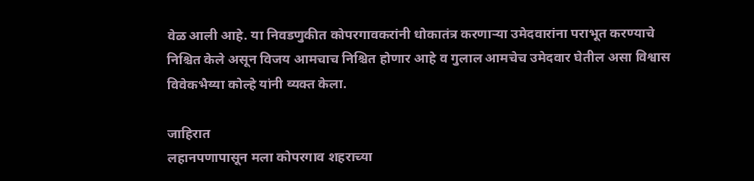वेळ आली आहे. या निवडणुकीत कोपरगावकरांनी धोकातंत्र करणाऱ्या उमेदवारांना पराभूत करण्याचे निश्चित केले असून विजय आमचाच निश्चित होणार आहे व गुलाल आमचेच उमेदवार घेतील असा विश्वास विवेकभैय्या कोल्हे यांनी व्यक्त केला.

जाहिरात
लहानपणापासून मला कोपरगाव शहराच्या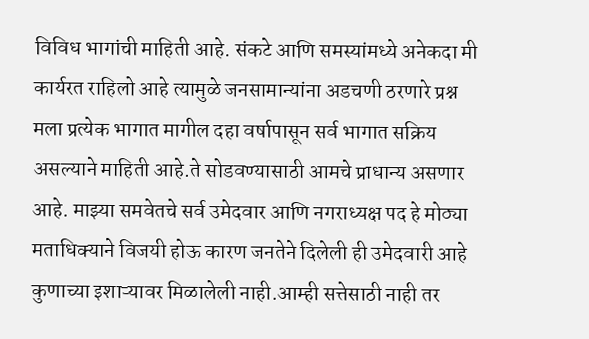विविध भागांची माहिती आहे. संकटे आणि समस्यांमध्ये अनेकदा मी कार्यरत राहिलो आहे त्यामुळे जनसामान्यांना अडचणी ठरणारे प्रश्न मला प्रत्येक भागात मागील दहा वर्षापासून सर्व भागात सक्रिय असल्याने माहिती आहे.ते सोडवण्यासाठी आमचे प्राधान्य असणार आहे. माझ्या समवेतचे सर्व उमेदवार आणि नगराध्यक्ष पद हे मोठ्या मताधिक्याने विजयी होऊ कारण जनतेने दिलेली ही उमेदवारी आहे कुणाच्या इशाऱ्यावर मिळालेली नाही.आम्ही सत्तेसाठी नाही तर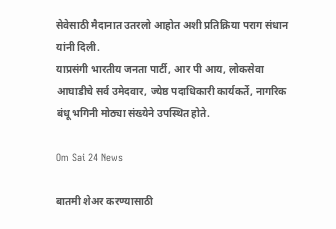सेवेसाठी मैदानात उतरलो आहोत अशी प्रतिक्रिया पराग संधान यांनी दिली.
याप्रसंगी भारतीय जनता पार्टी, आर पी आय, लोकसेवा आघाडीचे सर्व उमेदवार, ज्येष्ठ पदाधिकारी कार्यकर्ते, नागरिक बंधू भगिनी मोठ्या संख्येने उपस्थित होते.

Om Sai 24 News

बातमी शेअर करण्यासाठी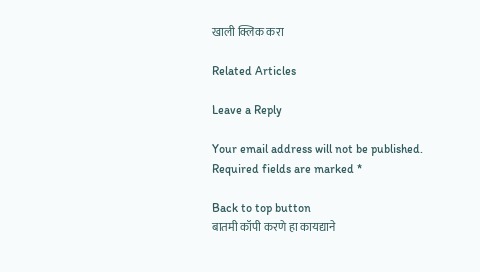खाली क्लिक करा

Related Articles

Leave a Reply

Your email address will not be published. Required fields are marked *

Back to top button
बातमी कॉपी करणे हा कायद्याने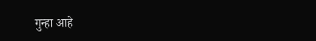गुन्हा आहे